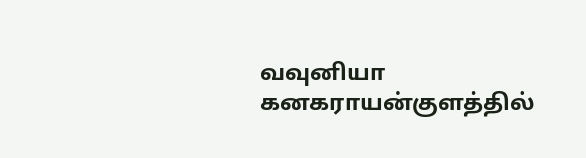வவுனியா கனகராயன்குளத்தில்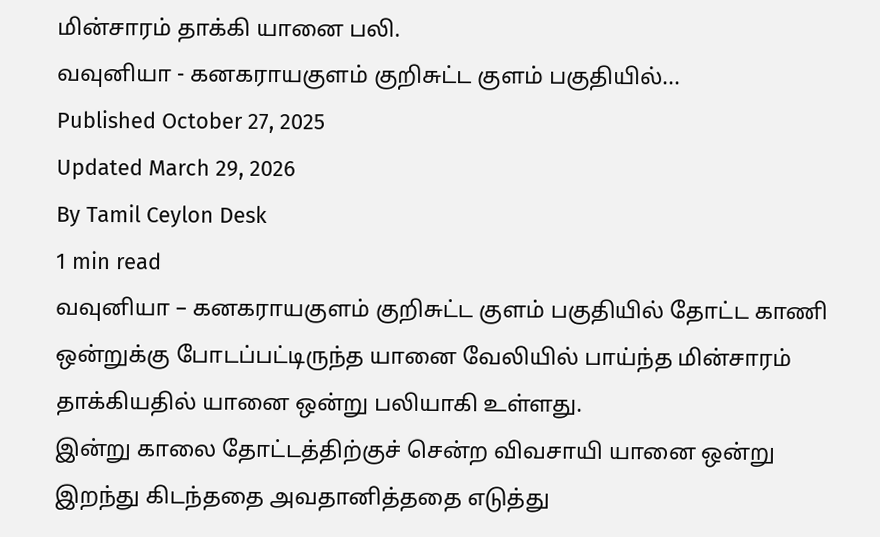மின்சாரம் தாக்கி யானை பலி.
வவுனியா - கனகராயகுளம் குறிசுட்ட குளம் பகுதியில்...
Published October 27, 2025
Updated March 29, 2026
By Tamil Ceylon Desk
1 min read
வவுனியா – கனகராயகுளம் குறிசுட்ட குளம் பகுதியில் தோட்ட காணி ஒன்றுக்கு போடப்பட்டிருந்த யானை வேலியில் பாய்ந்த மின்சாரம் தாக்கியதில் யானை ஒன்று பலியாகி உள்ளது.
இன்று காலை தோட்டத்திற்குச் சென்ற விவசாயி யானை ஒன்று இறந்து கிடந்ததை அவதானித்ததை எடுத்து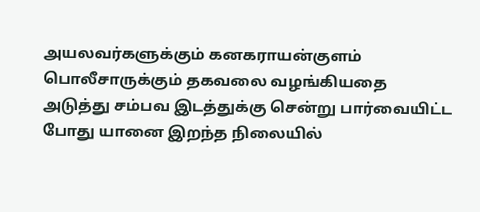அயலவர்களுக்கும் கனகராயன்குளம் பொலீசாருக்கும் தகவலை வழங்கியதை அடுத்து சம்பவ இடத்துக்கு சென்று பார்வையிட்ட போது யானை இறந்த நிலையில்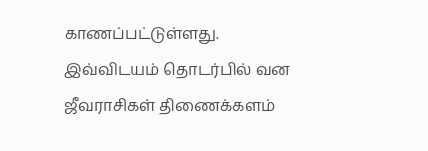காணப்பட்டுள்ளது.
இவ்விடயம் தொடர்பில் வன ஜீவராசிகள் திணைக்களம்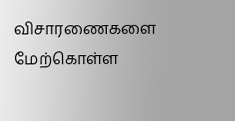விசாரணைகளை மேற்கொள்ள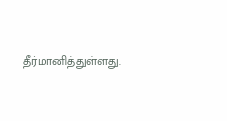தீர்மானித்துள்ளது.